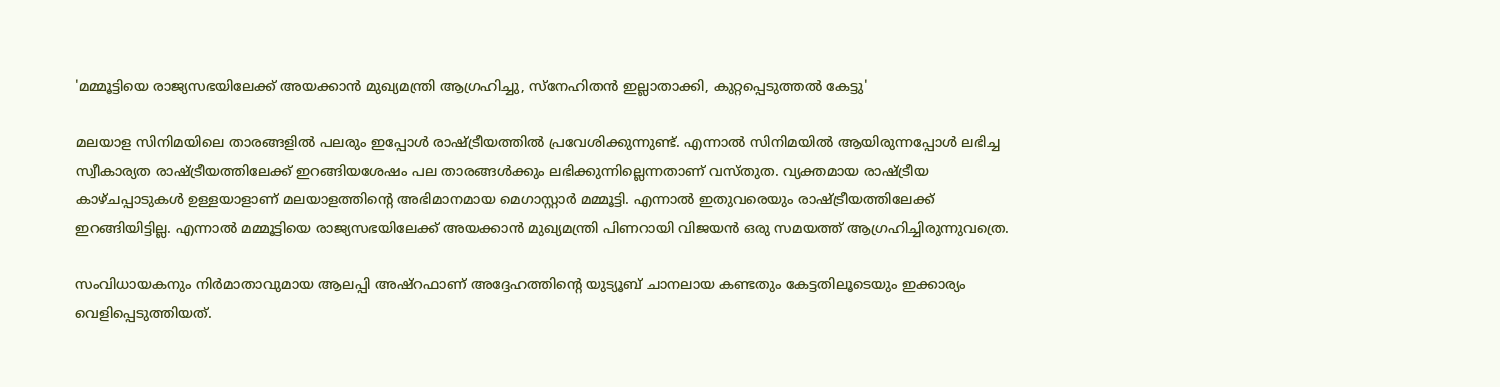'മമ്മൂട്ടിയെ രാജ്യസഭയിലേക്ക് അയക്കാൻ മുഖ്യമന്ത്രി ആഗ്രഹിച്ചു, സ്നേഹിതൻ ഇല്ലാതാക്കി, കുറ്റപ്പെടുത്തൽ കേട്ടു'

മലയാള സിനിമയിലെ താരങ്ങളിൽ പലരും ഇപ്പോൾ രാഷ്ട്രീയത്തിൽ പ്രവേശിക്കുന്നുണ്ട്. എന്നാൽ സിനിമയിൽ ആയിരുന്നപ്പോൾ ലഭിച്ച സ്വീകാര്യത രാഷ്ട്രീയത്തിലേക്ക് ഇറങ്ങിയശേഷം പല താരങ്ങൾക്കും ലഭിക്കുന്നില്ലെന്നതാണ് വസ്തുത. വ്യക്തമായ രാഷ്ട്രീയ കാഴ്ചപ്പാടുകൾ ഉള്ളയാളാണ് മലയാളത്തിന്റെ അഭിമാനമായ മെഗാസ്റ്റാർ മമ്മൂട്ടി. എന്നാൽ ഇതുവരെയും രാഷ്ട്രീയത്തിലേക്ക് ഇറങ്ങിയിട്ടില്ല. എന്നാൽ മമ്മൂട്ടിയെ രാജ്യസഭയിലേക്ക് അയക്കാൻ മുഖ്യമന്ത്രി പിണറായി വിജയൻ ഒരു സമയത്ത് ആഗ്രഹിച്ചിരുന്നുവത്രെ.

സംവിധായകനും നിർമാതാവുമായ ആലപ്പി അഷ്റഫാണ് അദ്ദേഹത്തിന്റെ യുട്യൂബ് ചാനലായ കണ്ടതും കേട്ടതിലൂടെയും ഇക്കാര്യം വെളിപ്പെടുത്തിയത്.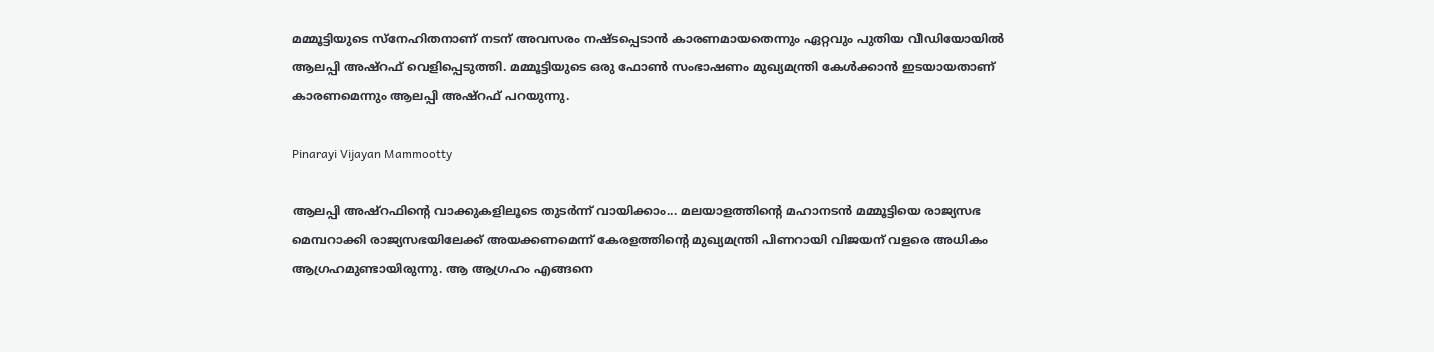മമ്മൂട്ടിയുടെ സ്നേഹിതനാണ് നടന് അവസരം നഷ്ടപ്പെടാൻ കാരണമായതെന്നും ഏറ്റവും പുതിയ വീഡിയോയിൽ ആലപ്പി അഷ്റഫ് വെളിപ്പെടുത്തി. മമ്മൂട്ടിയുടെ ഒരു ഫോൺ സംഭാഷണം മുഖ്യമന്ത്രി കേൾക്കാൻ ഇടയായതാണ് കാരണമെന്നും ആലപ്പി അഷ്റഫ് പറയുന്നു.

Pinarayi Vijayan Mammootty

ആലപ്പി അഷ്റഫിന്റെ വാക്കുകളിലൂടെ തുടർന്ന് വായിക്കാം... മലയാളത്തിന്റെ മഹാനടൻ മമ്മൂട്ടിയെ രാജ്യസഭ മെമ്പറാക്കി രാജ്യസഭയിലേക്ക് അയക്കണമെന്ന് കേരളത്തിന്റെ മുഖ്യമന്ത്രി പിണറായി വിജയന് വളരെ അധികം ആഗ്രഹമുണ്ടായിരുന്നു. ആ ആഗ്രഹം എങ്ങനെ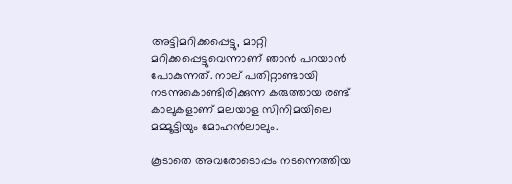അട്ടിമറിക്കപ്പെട്ടു, മാറ്റി മറിക്കപ്പെട്ടുവെന്നാണ് ഞാൻ പറയാൻ പോകുന്നത്. നാല് പതിറ്റാണ്ടായി നടന്നുകൊണ്ടിരിക്കുന്ന കരുത്തായ രണ്ട് കാലുകളാണ് മലയാള സിനിമയിലെ മമ്മൂട്ടിയും മോഹൻലാലും.

കൂടാതെ അവരോടൊപ്പം നടന്നെത്തിയ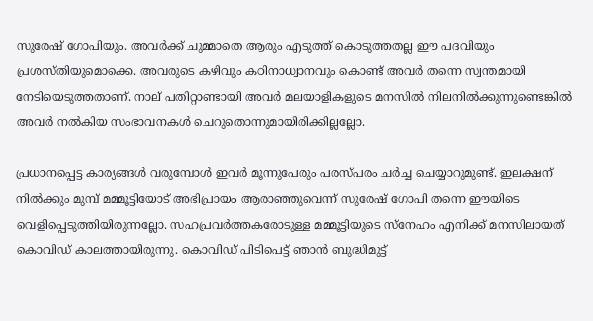സുരേഷ് ഗോപിയും. അവർക്ക് ചുമ്മാതെ ആരും എടുത്ത് കൊടുത്തതല്ല ഈ പദവിയും പ്രശസ്തിയുമൊക്കെ. അവരുടെ കഴിവും കഠിനാധ്വാനവും കൊണ്ട് അവർ തന്നെ സ്വന്തമായി നേടിയെടുത്തതാണ്. നാല് പതിറ്റാണ്ടായി അവർ മലയാളികളുടെ മനസിൽ നിലനിൽക്കുന്നുണ്ടെങ്കിൽ അവർ നൽകിയ സംഭാവനകൾ ചെറുതൊന്നുമായിരിക്കില്ലല്ലോ.

പ്രധാനപ്പെട്ട കാര്യങ്ങൾ വരുമ്പോൾ ഇവർ മൂന്നുപേരും പരസ്പരം ചർച്ച ചെയ്യാറുമുണ്ട്. ഇലക്ഷന് നിൽക്കും മുമ്പ് മമ്മൂട്ടിയോട് അഭിപ്രായം ആരാഞ്ഞുവെന്ന് സുരേഷ് ഗോപി തന്നെ ഈയിടെ വെളിപ്പെടുത്തിയിരുന്നല്ലോ. സഹപ്രവർത്തകരോടുള്ള മമ്മൂട്ടിയുടെ സ്നേഹം എനിക്ക് മനസിലായത് കൊവിഡ് കാലത്തായിരുന്നു. കൊവിഡ് പിടിപെട്ട് ഞാൻ ബുദ്ധിമുട്ട്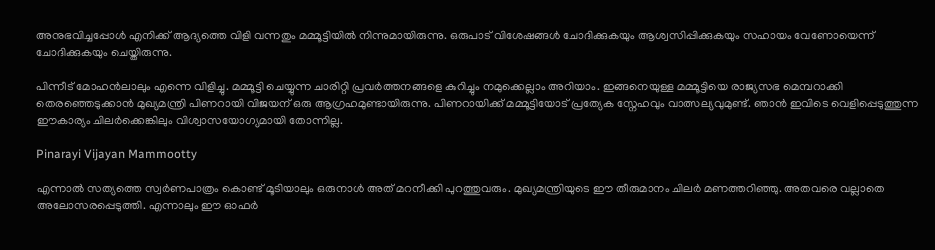അനുഭവിച്ചപ്പോൾ എനിക്ക് ആദ്യത്തെ വിളി വന്നതും മമ്മൂട്ടിയിൽ നിന്നുമായിരുന്നു. ഒരുപാട് വിശേഷങ്ങൾ ചോദിക്കുകയും ആശ്വസിപ്പിക്കുകയും സഹായം വേണോയെന്ന് ചോദിക്കുകയും ചെയ്തിരുന്നു.

പിന്നീട് മോഹൻലാലും എന്നെ വിളിച്ചു. മമ്മൂട്ടി ചെയ്യുന്ന ചാരിറ്റി പ്രവർത്തനങ്ങളെ കുറിച്ചും നമുക്കെല്ലാം അറിയാം. ഇങ്ങനെയുള്ള മമ്മൂട്ടിയെ രാജ്യസഭ മെമ്പറാക്കി തെരഞ്ഞെടുക്കാൻ മുഖ്യമന്ത്രി പിണറായി വിജയന് ഒരു ആഗ്രഹമുണ്ടായിരുന്നു. പിണറായിക്ക് മമ്മൂട്ടിയോട് പ്രത്യേക സ്നേഹവും വാത്സല്യവുമുണ്ട്. ഞാൻ ഇവിടെ വെളിപ്പെടുത്തുന്ന ഈകാര്യം ചിലർക്കെങ്കിലും വിശ്വാസയോഗ്യമായി തോന്നില്ല.

Pinarayi Vijayan Mammootty

എന്നാൽ സത്യത്തെ സ്വർണപാത്രം കൊണ്ട് മൂടിയാലും ഒരുനാൾ അത് മറനീക്കി പുറത്തുവരും. മുഖ്യമന്ത്രിയുടെ ഈ തീരുമാനം ചിലർ മണത്തറിഞ്ഞു. അതവരെ വല്ലാതെ അലോസരപ്പെടുത്തി. എന്നാലും ഈ ഓഫർ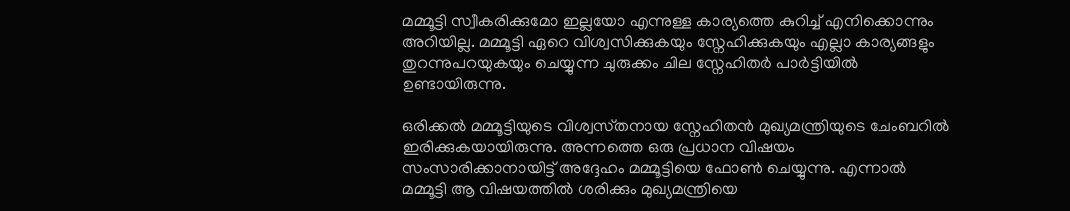മമ്മൂട്ടി സ്വീകരിക്കുമോ ഇല്ലയോ എന്നുള്ള കാര്യത്തെ കുറിച്ച് എനിക്കൊന്നും അറിയില്ല. മമ്മൂട്ടി ഏറെ വിശ്വസിക്കുകയും സ്നേഹിക്കുകയും എല്ലാ കാര്യങ്ങളും തുറന്നുപറയുകയും ചെയ്യുന്ന ചുരുക്കം ചില സ്നേഹിതർ പാർട്ടിയിൽ ഉണ്ടായിരുന്നു.

ഒരിക്കൽ മമ്മൂട്ടിയുടെ വിശ്വസ്‌തനായ സ്നേഹിതൻ മുഖ്യമന്ത്രിയുടെ ചേംബറിൽ ഇരിക്കുകയായിരുന്നു. അന്നത്തെ ഒരു പ്രധാന വിഷയം സംസാരിക്കാനായിട്ട് അദ്ദേഹം മമ്മൂട്ടിയെ ഫോൺ ചെയ്യുന്നു. എന്നാൽ മമ്മൂട്ടി ആ വിഷയത്തിൽ ശരിക്കും മുഖ്യമന്ത്രിയെ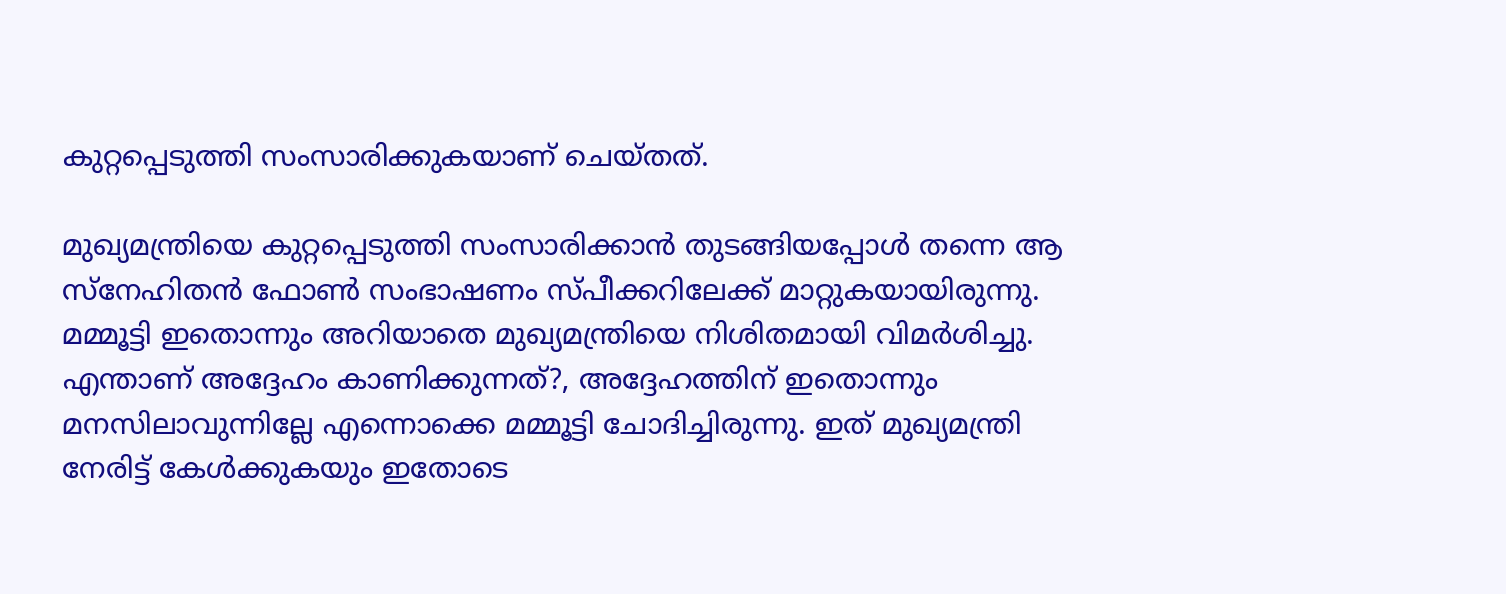കുറ്റപ്പെടുത്തി സംസാരിക്കുകയാണ് ചെയ്‌തത്‌.

മുഖ്യമന്ത്രിയെ കുറ്റപ്പെടുത്തി സംസാരിക്കാൻ തുടങ്ങിയപ്പോൾ തന്നെ ആ സ്നേഹിതൻ ഫോൺ സംഭാഷണം സ്‌പീക്കറിലേക്ക് മാറ്റുകയായിരുന്നു. മമ്മൂട്ടി ഇതൊന്നും അറിയാതെ മുഖ്യമന്ത്രിയെ നിശിതമായി വിമർശിച്ചു. എന്താണ് അദ്ദേഹം കാണിക്കുന്നത്?, അദ്ദേഹത്തിന് ഇതൊന്നും മനസിലാവുന്നില്ലേ എന്നൊക്കെ മമ്മൂട്ടി ചോദിച്ചിരുന്നു. ഇത് മുഖ്യമന്ത്രി നേരിട്ട് കേൾക്കുകയും ഇതോടെ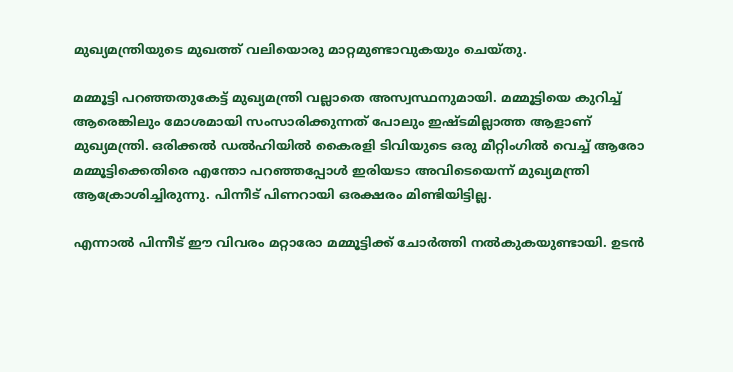മുഖ്യമന്ത്രിയുടെ മുഖത്ത് വലിയൊരു മാറ്റമുണ്ടാവുകയും ചെയ്‌തു.

മമ്മൂട്ടി പറഞ്ഞതുകേട്ട് മുഖ്യമന്ത്രി വല്ലാതെ അസ്വസ്ഥനുമായി. മമ്മൂട്ടിയെ കുറിച്ച് ആരെങ്കിലും മോശമായി സംസാരിക്കുന്നത് പോലും ഇഷ്‌ടമില്ലാത്ത ആളാണ് മുഖ്യമന്ത്രി. ഒരിക്കൽ ഡൽഹിയിൽ കൈരളി ടിവിയുടെ ഒരു മീറ്റിംഗിൽ വെച്ച് ആരോ മമ്മൂട്ടിക്കെതിരെ എന്തോ പറഞ്ഞപ്പോൾ ഇരിയടാ അവിടെയെന്ന് മുഖ്യമന്ത്രി ആക്രോശിച്ചിരുന്നു. പിന്നീട് പിണറായി ഒരക്ഷരം മിണ്ടിയിട്ടില്ല.

എന്നാൽ പിന്നീട് ഈ വിവരം മറ്റാരോ മമ്മൂട്ടിക്ക് ചോർത്തി നൽകുകയുണ്ടായി. ഉടൻ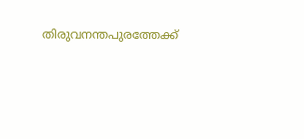തിരുവനന്തപുരത്തേക്ക്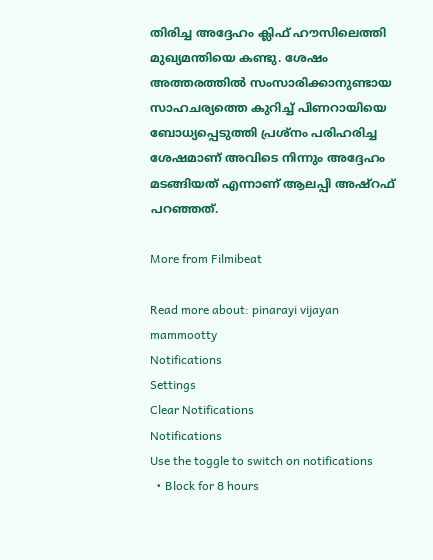തിരിച്ച അദ്ദേഹം ക്ലിഫ് ഹൗസിലെത്തി മുഖ്യമന്തിയെ കണ്ടു. ശേഷം അത്തരത്തിൽ സംസാരിക്കാനുണ്ടായ സാഹചര്യത്തെ കുറിച്ച് പിണറായിയെ ബോധ്യപ്പെടുത്തി പ്രശ്‌നം പരിഹരിച്ച ശേഷമാണ് അവിടെ നിന്നും അദ്ദേഹം മടങ്ങിയത് എന്നാണ് ആലപ്പി അഷ്റഫ് പറഞ്ഞത്.

More from Filmibeat

Read more about: pinarayi vijayan mammootty
Notifications
Settings
Clear Notifications
Notifications
Use the toggle to switch on notifications
  • Block for 8 hours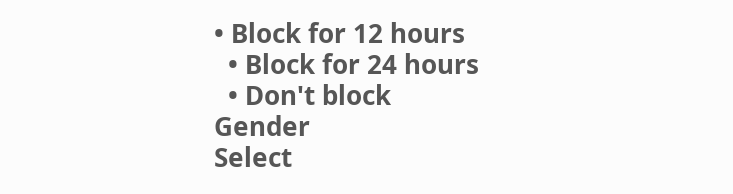• Block for 12 hours
  • Block for 24 hours
  • Don't block
Gender
Select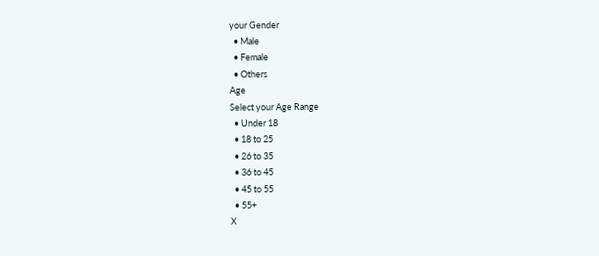your Gender
  • Male
  • Female
  • Others
Age
Select your Age Range
  • Under 18
  • 18 to 25
  • 26 to 35
  • 36 to 45
  • 45 to 55
  • 55+
X